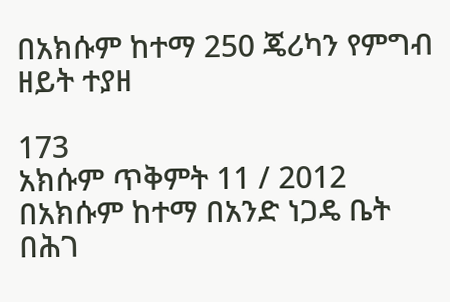በአክሱም ከተማ 250 ጄሪካን የምግብ ዘይት ተያዘ

173
አክሱም ጥቅምት 11 / 2012 በአክሱም ከተማ በአንድ ነጋዴ ቤት በሕገ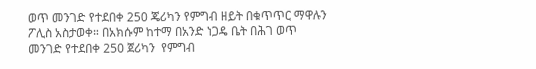ወጥ መንገድ የተደበቀ 250 ጄሪካን የምግብ ዘይት በቁጥጥር ማዋሉን ፖሊስ አስታወቀ። በአክሱም ከተማ በአንድ ነጋዴ ቤት በሕገ ወጥ መንገድ የተደበቀ 250 ጀሪካን  የምግብ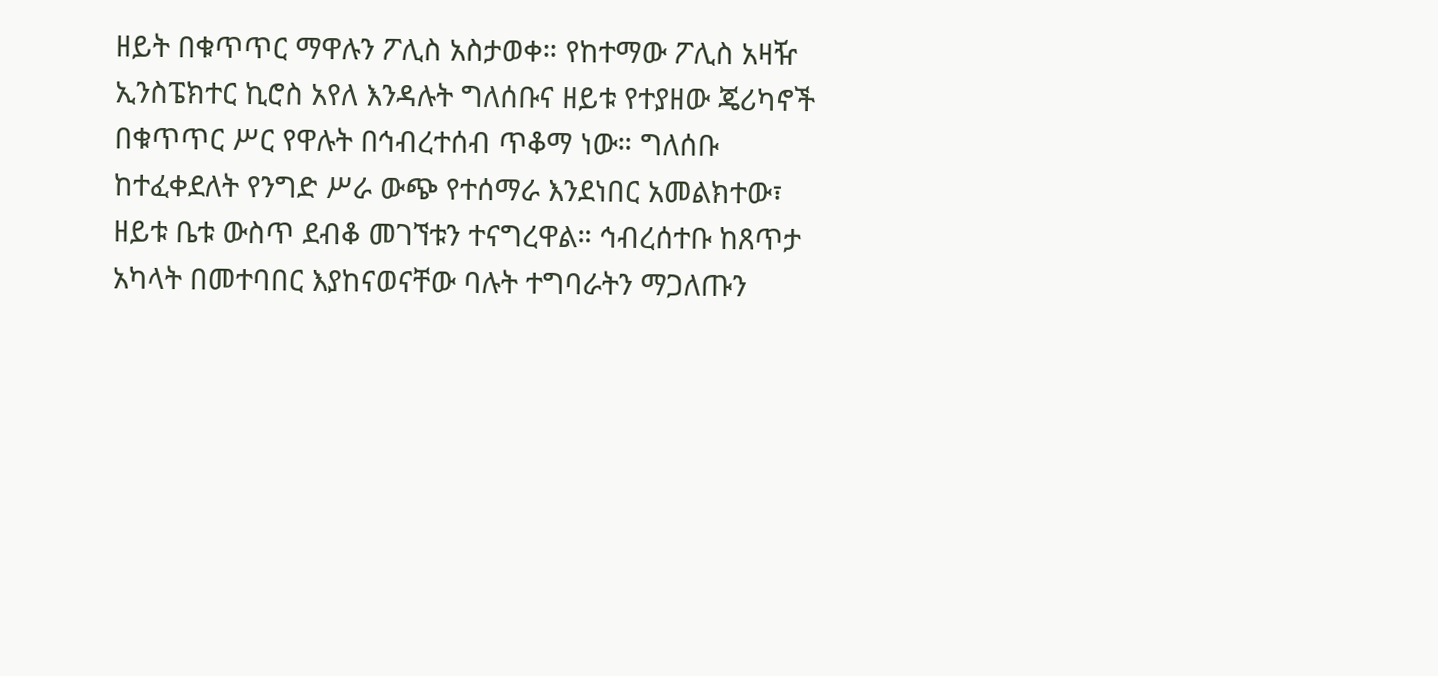ዘይት በቁጥጥር ማዋሉን ፖሊስ አስታወቀ። የከተማው ፖሊስ አዛዥ ኢንስፔክተር ኪሮስ አየለ እንዳሉት ግለሰቡና ዘይቱ የተያዘው ጄሪካኖች በቁጥጥር ሥር የዋሉት በኅብረተሰብ ጥቆማ ነው። ግለሰቡ ከተፈቀደለት የንግድ ሥራ ውጭ የተሰማራ እንደነበር አመልክተው፣ ዘይቱ ቤቱ ውስጥ ደብቆ መገኘቱን ተናግረዋል። ኅብረሰተቡ ከጸጥታ አካላት በመተባበር እያከናወናቸው ባሉት ተግባራትን ማጋለጡን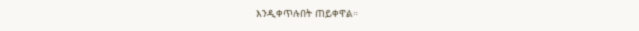እንዲቀጥሉበት ጠይቀዋል።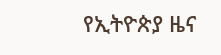የኢትዮጵያ ዜና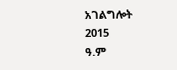አገልግሎት
2015
ዓ.ም